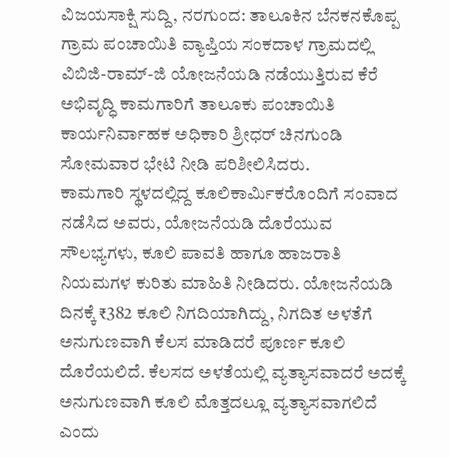ವಿಜಯಸಾಕ್ಷಿ ಸುದ್ದಿ, ನರಗುಂದ: ತಾಲೂಕಿನ ಬೆನಕನಕೊಪ್ಪ ಗ್ರಾಮ ಪಂಚಾಯಿತಿ ವ್ಯಾಪ್ತಿಯ ಸಂಕದಾಳ ಗ್ರಾಮದಲ್ಲಿ ವಿಬಿಜಿ-ರಾಮ್-ಜಿ ಯೋಜನೆಯಡಿ ನಡೆಯುತ್ತಿರುವ ಕೆರೆ ಅಭಿವೃದ್ಧಿ ಕಾಮಗಾರಿಗೆ ತಾಲೂಕು ಪಂಚಾಯಿತಿ ಕಾರ್ಯನಿರ್ವಾಹಕ ಅಧಿಕಾರಿ ಶ್ರೀಧರ್ ಚಿನಗುಂಡಿ ಸೋಮವಾರ ಭೇಟಿ ನೀಡಿ ಪರಿಶೀಲಿಸಿದರು.
ಕಾಮಗಾರಿ ಸ್ಥಳದಲ್ಲಿದ್ದ ಕೂಲಿಕಾರ್ಮಿಕರೊಂದಿಗೆ ಸಂವಾದ ನಡೆಸಿದ ಅವರು, ಯೋಜನೆಯಡಿ ದೊರೆಯುವ ಸೌಲಭ್ಯಗಳು, ಕೂಲಿ ಪಾವತಿ ಹಾಗೂ ಹಾಜರಾತಿ ನಿಯಮಗಳ ಕುರಿತು ಮಾಹಿತಿ ನೀಡಿದರು. ಯೋಜನೆಯಡಿ ದಿನಕ್ಕೆ ₹382 ಕೂಲಿ ನಿಗದಿಯಾಗಿದ್ದು, ನಿಗದಿತ ಅಳತೆಗೆ ಅನುಗುಣವಾಗಿ ಕೆಲಸ ಮಾಡಿದರೆ ಪೂರ್ಣ ಕೂಲಿ ದೊರೆಯಲಿದೆ. ಕೆಲಸದ ಅಳತೆಯಲ್ಲಿ ವ್ಯತ್ಯಾಸವಾದರೆ ಅದಕ್ಕೆ ಅನುಗುಣವಾಗಿ ಕೂಲಿ ಮೊತ್ತದಲ್ಲೂ ವ್ಯತ್ಯಾಸವಾಗಲಿದೆ ಎಂದು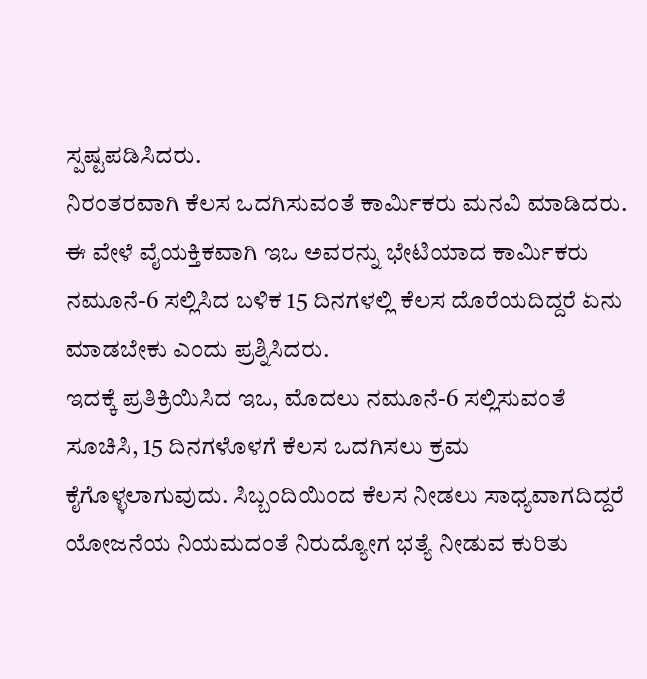ಸ್ಪಷ್ಟಪಡಿಸಿದರು.
ನಿರಂತರವಾಗಿ ಕೆಲಸ ಒದಗಿಸುವಂತೆ ಕಾರ್ಮಿಕರು ಮನವಿ ಮಾಡಿದರು. ಈ ವೇಳೆ ವೈಯಕ್ತಿಕವಾಗಿ ಇಒ ಅವರನ್ನು ಭೇಟಿಯಾದ ಕಾರ್ಮಿಕರು ನಮೂನೆ-6 ಸಲ್ಲಿಸಿದ ಬಳಿಕ 15 ದಿನಗಳಲ್ಲಿ ಕೆಲಸ ದೊರೆಯದಿದ್ದರೆ ಏನು ಮಾಡಬೇಕು ಎಂದು ಪ್ರಶ್ನಿಸಿದರು.
ಇದಕ್ಕೆ ಪ್ರತಿಕ್ರಿಯಿಸಿದ ಇಒ, ಮೊದಲು ನಮೂನೆ-6 ಸಲ್ಲಿಸುವಂತೆ ಸೂಚಿಸಿ, 15 ದಿನಗಳೊಳಗೆ ಕೆಲಸ ಒದಗಿಸಲು ಕ್ರಮ ಕೈಗೊಳ್ಳಲಾಗುವುದು. ಸಿಬ್ಬಂದಿಯಿಂದ ಕೆಲಸ ನೀಡಲು ಸಾಧ್ಯವಾಗದಿದ್ದರೆ ಯೋಜನೆಯ ನಿಯಮದಂತೆ ನಿರುದ್ಯೋಗ ಭತ್ಯೆ ನೀಡುವ ಕುರಿತು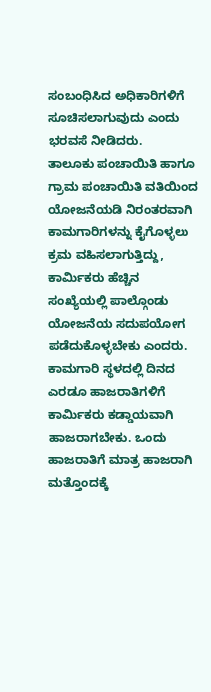ಸಂಬಂಧಿಸಿದ ಅಧಿಕಾರಿಗಳಿಗೆ ಸೂಚಿಸಲಾಗುವುದು ಎಂದು ಭರವಸೆ ನೀಡಿದರು.
ತಾಲೂಕು ಪಂಚಾಯಿತಿ ಹಾಗೂ ಗ್ರಾಮ ಪಂಚಾಯಿತಿ ವತಿಯಿಂದ ಯೋಜನೆಯಡಿ ನಿರಂತರವಾಗಿ ಕಾಮಗಾರಿಗಳನ್ನು ಕೈಗೊಳ್ಳಲು ಕ್ರಮ ವಹಿಸಲಾಗುತ್ತಿದ್ದು, ಕಾರ್ಮಿಕರು ಹೆಚ್ಚಿನ ಸಂಖ್ಯೆಯಲ್ಲಿ ಪಾಲ್ಗೊಂಡು ಯೋಜನೆಯ ಸದುಪಯೋಗ ಪಡೆದುಕೊಳ್ಳಬೇಕು ಎಂದರು.
ಕಾಮಗಾರಿ ಸ್ಥಳದಲ್ಲಿ ದಿನದ ಎರಡೂ ಹಾಜರಾತಿಗಳಿಗೆ ಕಾರ್ಮಿಕರು ಕಡ್ಡಾಯವಾಗಿ ಹಾಜರಾಗಬೇಕು. ಒಂದು ಹಾಜರಾತಿಗೆ ಮಾತ್ರ ಹಾಜರಾಗಿ ಮತ್ತೊಂದಕ್ಕೆ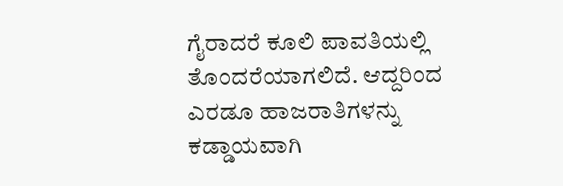ಗೈರಾದರೆ ಕೂಲಿ ಪಾವತಿಯಲ್ಲಿ ತೊಂದರೆಯಾಗಲಿದೆ. ಆದ್ದರಿಂದ ಎರಡೂ ಹಾಜರಾತಿಗಳನ್ನು ಕಡ್ಡಾಯವಾಗಿ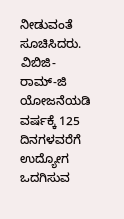ನೀಡುವಂತೆ ಸೂಚಿಸಿದರು.
ವಿಬಿಜಿ-ರಾಮ್-ಜಿ ಯೋಜನೆಯಡಿ ವರ್ಷಕ್ಕೆ 125 ದಿನಗಳವರೆಗೆ ಉದ್ಯೋಗ ಒದಗಿಸುವ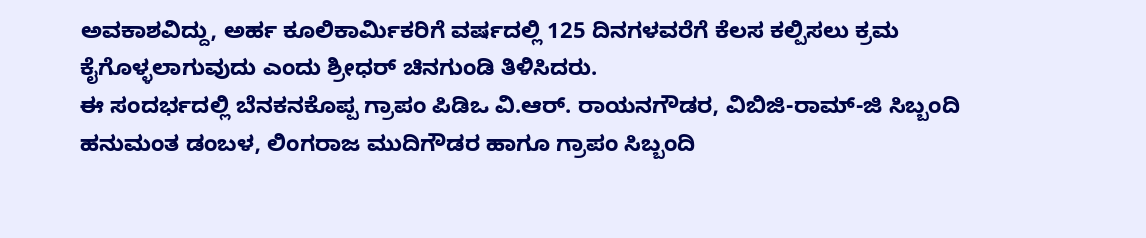ಅವಕಾಶವಿದ್ದು, ಅರ್ಹ ಕೂಲಿಕಾರ್ಮಿಕರಿಗೆ ವರ್ಷದಲ್ಲಿ 125 ದಿನಗಳವರೆಗೆ ಕೆಲಸ ಕಲ್ಪಿಸಲು ಕ್ರಮ ಕೈಗೊಳ್ಳಲಾಗುವುದು ಎಂದು ಶ್ರೀಧರ್ ಚಿನಗುಂಡಿ ತಿಳಿಸಿದರು.
ಈ ಸಂದರ್ಭದಲ್ಲಿ ಬೆನಕನಕೊಪ್ಪ ಗ್ರಾಪಂ ಪಿಡಿಒ ವಿ.ಆರ್. ರಾಯನಗೌಡರ, ವಿಬಿಜಿ-ರಾಮ್-ಜಿ ಸಿಬ್ಬಂದಿ ಹನುಮಂತ ಡಂಬಳ, ಲಿಂಗರಾಜ ಮುದಿಗೌಡರ ಹಾಗೂ ಗ್ರಾಪಂ ಸಿಬ್ಬಂದಿ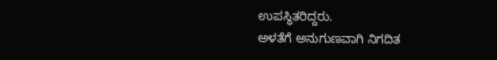ಉಪಸ್ಥಿತರಿದ್ದರು.
ಅಳತೆಗೆ ಅನುಗುಣವಾಗಿ ನಿಗದಿತ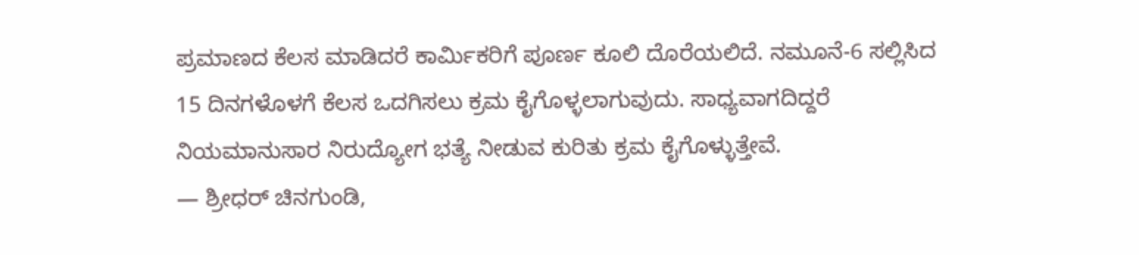ಪ್ರಮಾಣದ ಕೆಲಸ ಮಾಡಿದರೆ ಕಾರ್ಮಿಕರಿಗೆ ಪೂರ್ಣ ಕೂಲಿ ದೊರೆಯಲಿದೆ. ನಮೂನೆ-6 ಸಲ್ಲಿಸಿದ 15 ದಿನಗಳೊಳಗೆ ಕೆಲಸ ಒದಗಿಸಲು ಕ್ರಮ ಕೈಗೊಳ್ಳಲಾಗುವುದು. ಸಾಧ್ಯವಾಗದಿದ್ದರೆ ನಿಯಮಾನುಸಾರ ನಿರುದ್ಯೋಗ ಭತ್ಯೆ ನೀಡುವ ಕುರಿತು ಕ್ರಮ ಕೈಗೊಳ್ಳುತ್ತೇವೆ.
— ಶ್ರೀಧರ್ ಚಿನಗುಂಡಿ,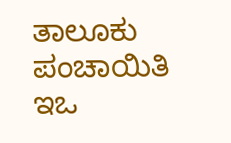ತಾಲೂಕು ಪಂಚಾಯಿತಿ ಇಒ